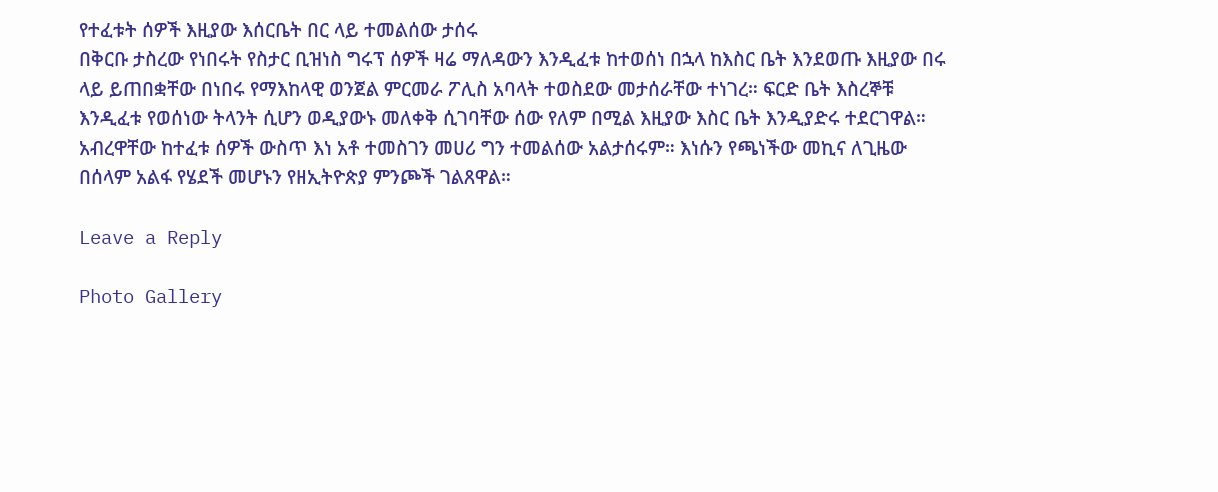የተፈቱት ሰዎች እዚያው እሰርቤት በር ላይ ተመልሰው ታሰሩ
በቅርቡ ታስረው የነበሩት የስታር ቢዝነስ ግሩፕ ሰዎች ዛሬ ማለዳውን እንዲፈቱ ከተወሰነ በኋላ ከእስር ቤት እንደወጡ እዚያው በሩ ላይ ይጠበቋቸው በነበሩ የማእከላዊ ወንጀል ምርመራ ፖሊስ አባላት ተወስደው መታሰራቸው ተነገረ። ፍርድ ቤት እስረኞቹ እንዲፈቱ የወሰነው ትላንት ሲሆን ወዲያውኑ መለቀቅ ሲገባቸው ሰው የለም በሚል እዚያው እስር ቤት እንዲያድሩ ተደርገዋል። አብረዋቸው ከተፈቱ ሰዎች ውስጥ እነ አቶ ተመስገን መሀሪ ግን ተመልሰው አልታሰሩም። እነሱን የጫነችው መኪና ለጊዜው በሰላም አልፋ የሄደች መሆኑን የዘኢትዮጵያ ምንጮች ገልጸዋል።

Leave a Reply

Photo Gallery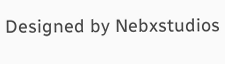Designed by Nebxstudios